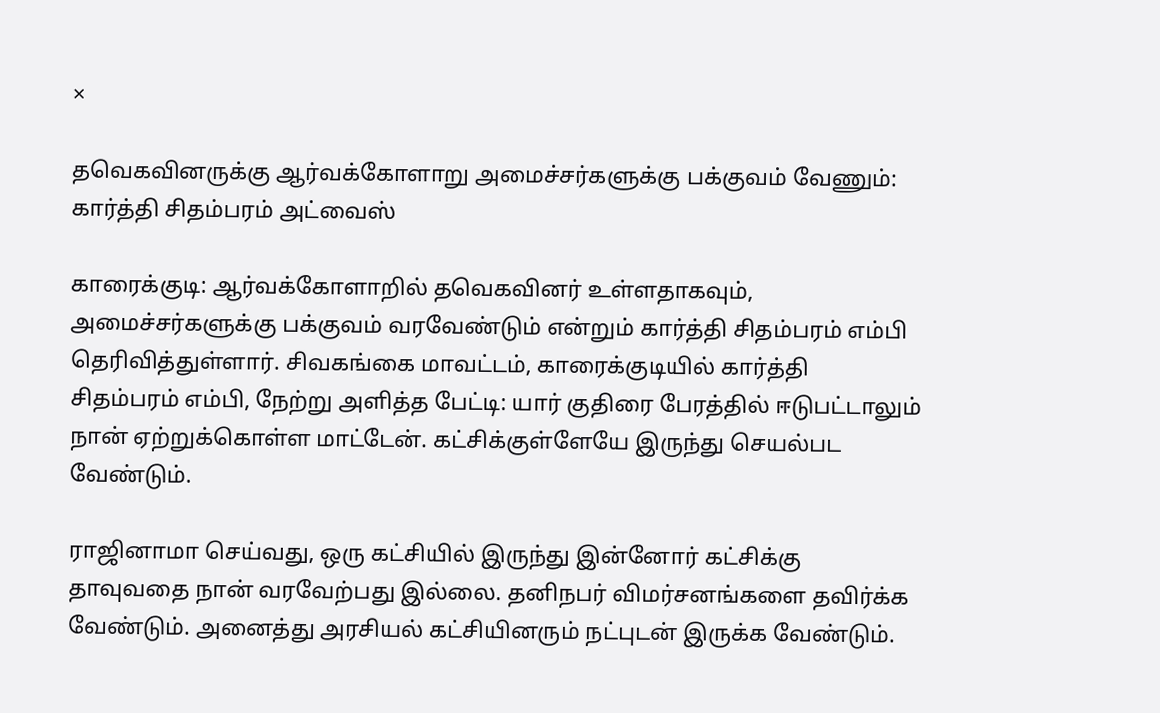×

தவெகவினருக்கு ஆர்வக்கோளாறு அமைச்சர்களுக்கு பக்குவம் வேணும்: கார்த்தி சிதம்பரம் அட்வைஸ்

காரைக்குடி: ஆர்வக்கோளாறில் தவெகவினர் உள்ளதாகவும், அமைச்சர்களுக்கு பக்குவம் வரவேண்டும் என்றும் கார்த்தி சிதம்பரம் எம்பி தெரிவித்துள்ளார். சிவகங்கை மாவட்டம், காரைக்குடியில் கார்த்தி சிதம்பரம் எம்பி, நேற்று அளித்த பேட்டி: யார் குதிரை பேரத்தில் ஈடுபட்டாலும் நான் ஏற்றுக்கொள்ள மாட்டேன். கட்சிக்குள்ளேயே இருந்து செயல்பட வேண்டும்.

ராஜினாமா செய்வது, ஒரு கட்சியில் இருந்து இன்னோர் கட்சிக்கு தாவுவதை நான் வரவேற்பது இல்லை. தனிநபர் விமர்சனங்களை தவிர்க்க வேண்டும். அனைத்து அரசியல் கட்சியினரும் நட்புடன் இருக்க வேண்டும்.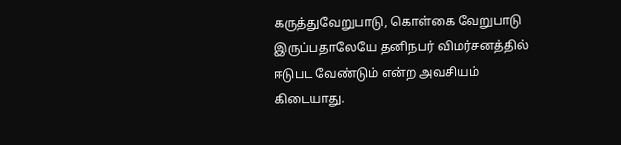கருத்துவேறுபாடு, கொள்கை வேறுபாடு இருப்பதாலேயே தனிநபர் விமர்சனத்தில் ஈடுபட வேண்டும் என்ற அவசியம் கிடையாது.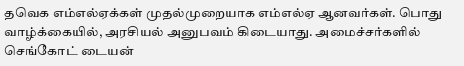தவெக எம்எல்ஏக்கள் முதல்முறையாக எம்எல்ஏ ஆனவர்கள். பொது வாழ்க்கையில், அரசியல் அனுபவம் கிடையாது. அமைச்சர்களில் செங்கோட் டையன்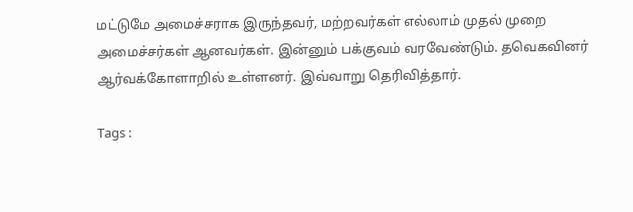மட்டுமே அமைச்சராக இருந்தவர், மற்றவர்கள் எல்லாம் முதல் முறை அமைச்சர்கள் ஆனவர்கள். இன்னும் பக்குவம் வரவேண்டும். தவெகவினர் ஆர்வக்கோளாறில் உள்ளனர். இவ்வாறு தெரிவித்தார்.

Tags :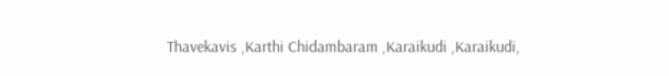Thavekavis ,Karthi Chidambaram ,Karaikudi ,Karaikudi,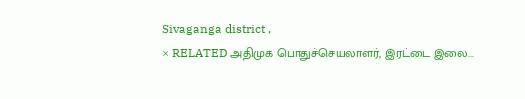Sivaganga district ,
× RELATED அதிமுக பொதுச்செயலாளர், இரட்டை இலை...